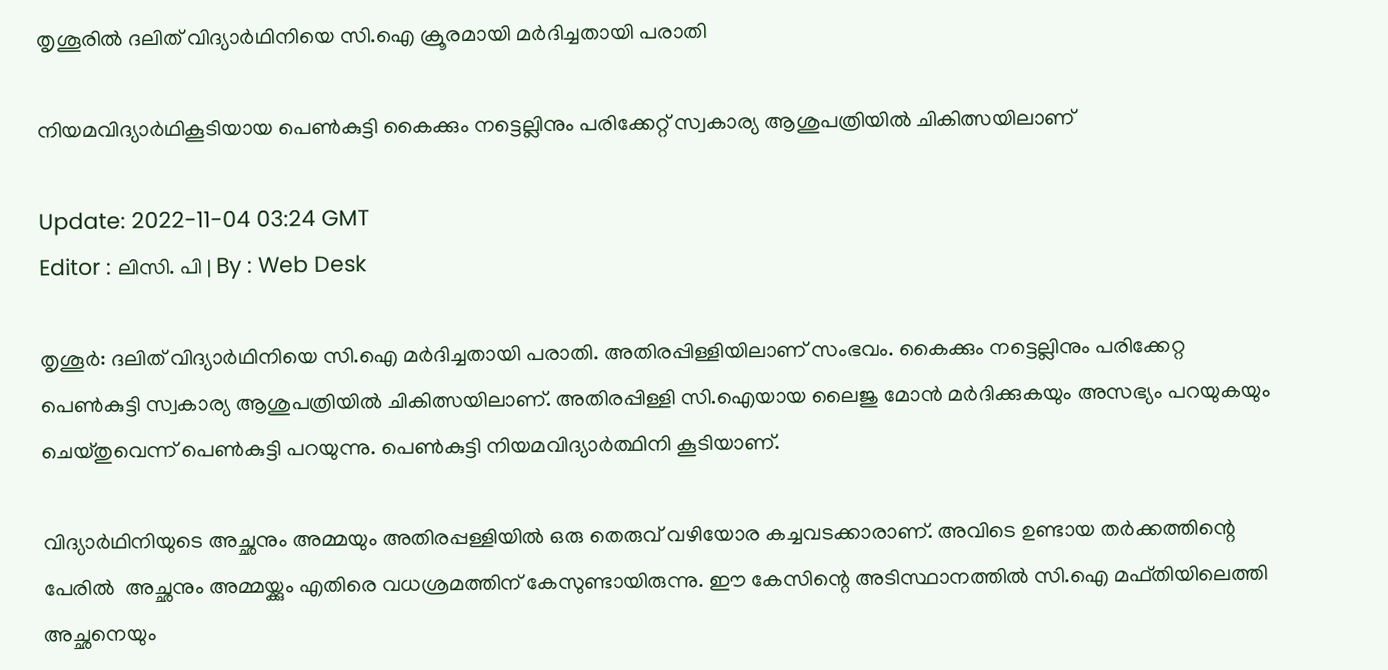തൃശൂരിൽ ദലിത് വിദ്യാർഥിനിയെ സി.ഐ ക്രൂരമായി മർദിച്ചതായി പരാതി

നിയമവിദ്യാര്‍ഥികൂടിയായ പെണ്‍കുട്ടി കൈക്കും നട്ടെല്ലിനും പരിക്കേറ്റ് സ്വകാര്യ ആശുപത്രിയിൽ ചികിത്സയിലാണ്

Update: 2022-11-04 03:24 GMT
Editor : ലിസി. പി | By : Web Desk

തൃശൂർ: ദലിത് വിദ്യാർഥിനിയെ സി.ഐ മർദിച്ചതായി പരാതി. അതിരപ്പിള്ളിയിലാണ് സംഭവം. കൈക്കും നട്ടെല്ലിനും പരിക്കേറ്റ പെൺകുട്ടി സ്വകാര്യ ആശുപത്രിയിൽ ചികിത്സയിലാണ്. അതിരപ്പിള്ളി സി.ഐയായ ലൈജു മോൻ മർദിക്കുകയും അസഭ്യം പറയുകയും ചെയ്തുവെന്ന് പെൺകുട്ടി പറയുന്നു. പെൺകുട്ടി നിയമവിദ്യാർത്ഥിനി കൂടിയാണ്.

വിദ്യാർഥിനിയുടെ അച്ഛനും അമ്മയും അതിരപ്പള്ളിയിൽ ഒരു തെരുവ് വഴിയോര കച്ചവടക്കാരാണ്. അവിടെ ഉണ്ടായ തർക്കത്തിന്റെ പേരിൽ  അച്ഛനും അമ്മയ്ക്കും എതിരെ വധശ്രമത്തിന് കേസുണ്ടായിരുന്നു. ഈ കേസിന്റെ അടിസ്ഥാനത്തിൽ സി.ഐ മഫ്തിയിലെത്തി അച്ഛനെയും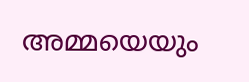അമ്മയെയും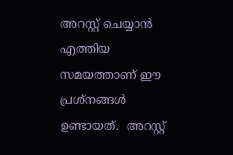അറസ്റ്റ് ചെയ്യാൻ എത്തിയ സമയത്താണ് ഈ പ്രശ്നങ്ങൾ ഉണ്ടായത്.  അറസ്റ്റ്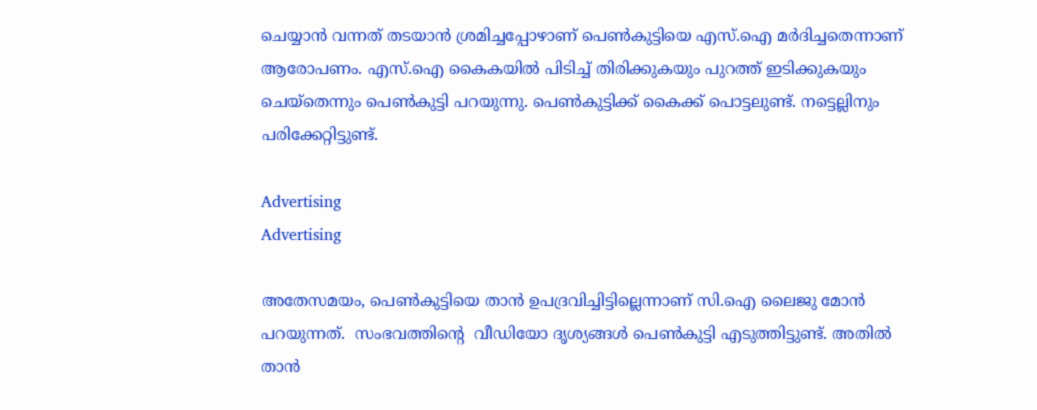ചെയ്യാൻ വന്നത് തടയാൻ ശ്രമിച്ചപ്പോഴാണ് പെൺകുട്ടിയെ എസ്.ഐ മർദിച്ചതെന്നാണ് ആരോപണം. എസ്.ഐ കൈകയിൽ പിടിച്ച് തിരിക്കുകയും പുറത്ത് ഇടിക്കുകയും ചെയ്‌തെന്നും പെൺകുട്ടി പറയുന്നു. പെൺകുട്ടിക്ക് കൈക്ക് പൊട്ടലുണ്ട്. നട്ടെല്ലിനും പരിക്കേറ്റിട്ടുണ്ട്.

Advertising
Advertising

അതേസമയം, പെൺകുട്ടിയെ താൻ ഉപദ്രവിച്ചിട്ടില്ലെന്നാണ് സി.ഐ ലൈജു മോൻ പറയുന്നത്.  സംഭവത്തിന്‍റെ  വീഡിയോ ദൃശ്യങ്ങൾ പെൺകുട്ടി എടുത്തിട്ടുണ്ട്. അതിൽ താൻ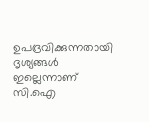ഉപദ്രവിക്കുന്നതായി ദൃശ്യങ്ങൾ ഇല്ലെന്നാണ് സി.ഐ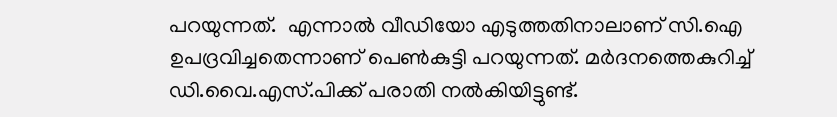പറയുന്നത്.  എന്നാല്‍ വീഡിയോ എടുത്തതിനാലാണ് സി.ഐ ഉപദ്രവിച്ചതെന്നാണ് പെണ്‍കുട്ടി പറയുന്നത്. മര്‍ദനത്തെകുറിച്ച് ഡി.വൈ.എസ്.പിക്ക് പരാതി നല്‍കിയിട്ടുണ്ട്.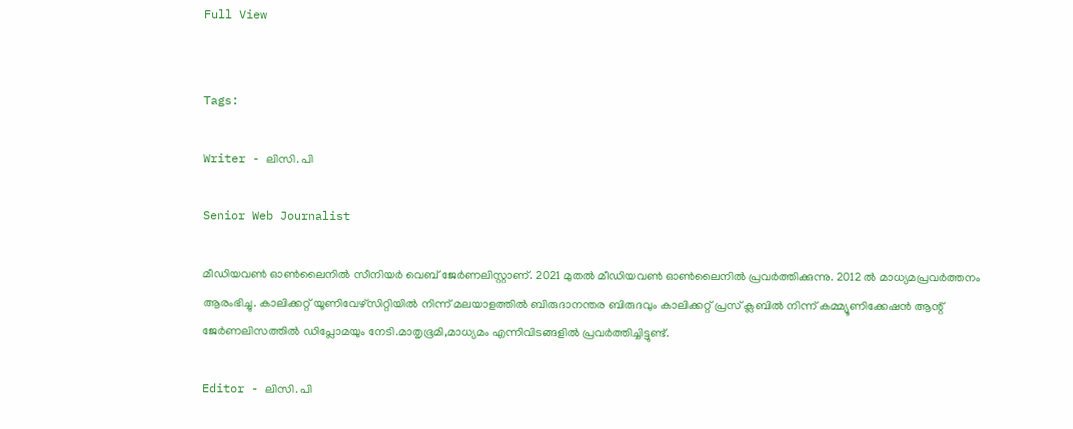Full View


Tags:

Writer - ലിസി. പി

Senior Web Journalist

മീഡിയവൺ ഓൺലൈനിൽ സീനിയർ വെബ് ജേർണലിസ്റ്റാണ്. 2021 മുതൽ മീഡിയവൺ ഓൺലൈനിൽ പ്രവർത്തിക്കുന്നു. 2012 ല്‍ മാധ്യമപ്രവര്‍ത്തനം ആരംഭിച്ചു. കാലിക്കറ്റ് യൂണിവേഴ്‌സിറ്റിയിൽ നിന്ന് മലയാളത്തിൽ ബിരുദാനന്തര ബിരുദവും കാലിക്കറ്റ് പ്രസ് ക്ലബിൽ നിന്ന് കമ്മ്യൂണിക്കേഷൻ ആന്റ് ജേർണലിസത്തിൽ ഡിപ്ലോമയും നേടി.മാതൃഭൂമി,മാധ്യമം എന്നിവിടങ്ങളിൽ പ്രവർത്തിച്ചിട്ടുണ്ട്.

Editor - ലിസി. പി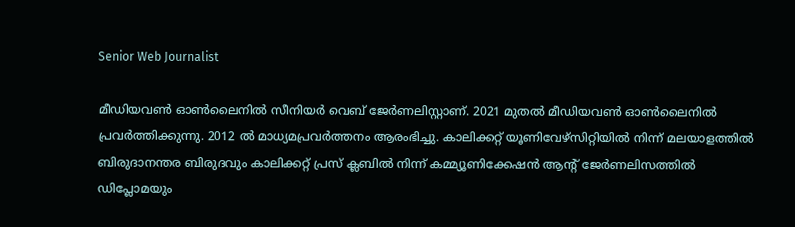Senior Web Journalist

മീഡിയവൺ ഓൺലൈനിൽ സീനിയർ വെബ് ജേർണലിസ്റ്റാണ്. 2021 മുതൽ മീഡിയവൺ ഓൺലൈനിൽ പ്രവർത്തിക്കുന്നു. 2012 ല്‍ മാധ്യമപ്രവര്‍ത്തനം ആരംഭിച്ചു. കാലിക്കറ്റ് യൂണിവേഴ്‌സിറ്റിയിൽ നിന്ന് മലയാളത്തിൽ ബിരുദാനന്തര ബിരുദവും കാലിക്കറ്റ് പ്രസ് ക്ലബിൽ നിന്ന് കമ്മ്യൂണിക്കേഷൻ ആന്റ് ജേർണലിസത്തിൽ ഡിപ്ലോമയും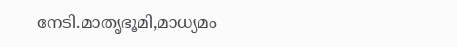നേടി.മാതൃഭൂമി,മാധ്യമം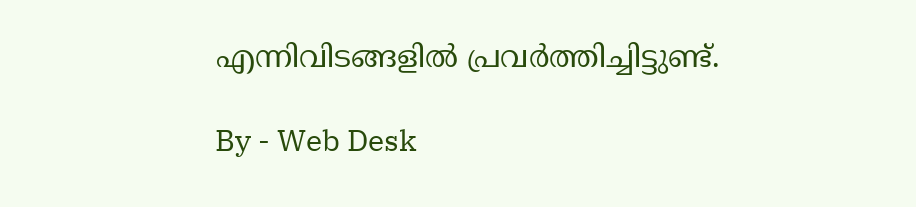എന്നിവിടങ്ങളിൽ പ്രവർത്തിച്ചിട്ടുണ്ട്.

By - Web Desk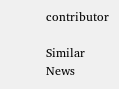contributor

Similar News